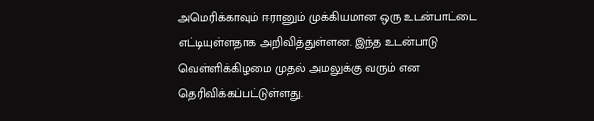அமெரிக்காவும் ஈரானும் முக்கியமான ஒரு உடன்பாட்டை எட்டியுள்ளதாக அறிவித்துள்ளன. இந்த உடன்பாடு வெள்ளிக்கிழமை முதல் அமலுக்கு வரும் என தெரிவிக்கப்பட்டுள்ளது.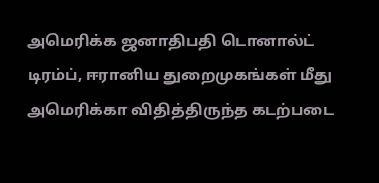அமெரிக்க ஜனாதிபதி டொனால்ட் டிரம்ப், ஈரானிய துறைமுகங்கள் மீது அமெரிக்கா விதித்திருந்த கடற்படை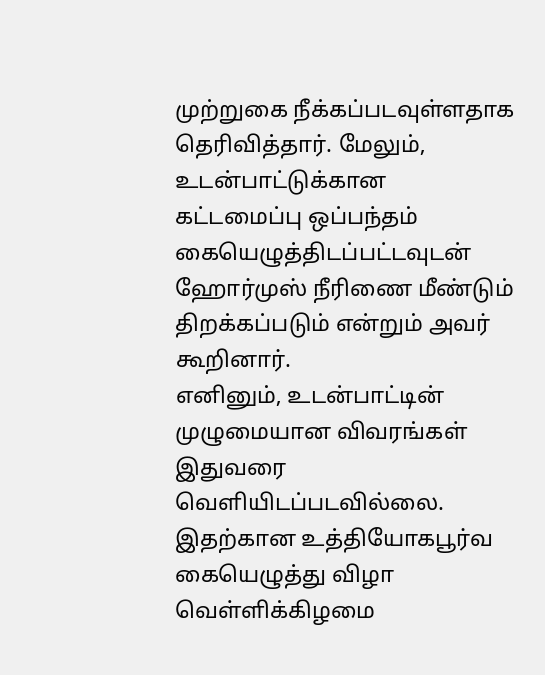முற்றுகை நீக்கப்படவுள்ளதாக தெரிவித்தார். மேலும், உடன்பாட்டுக்கான கட்டமைப்பு ஒப்பந்தம் கையெழுத்திடப்பட்டவுடன் ஹோர்முஸ் நீரிணை மீண்டும் திறக்கப்படும் என்றும் அவர் கூறினார்.
எனினும், உடன்பாட்டின் முழுமையான விவரங்கள் இதுவரை வெளியிடப்படவில்லை.
இதற்கான உத்தியோகபூர்வ கையெழுத்து விழா வெள்ளிக்கிழமை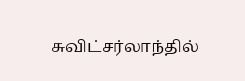சுவிட்சர்லாந்தில்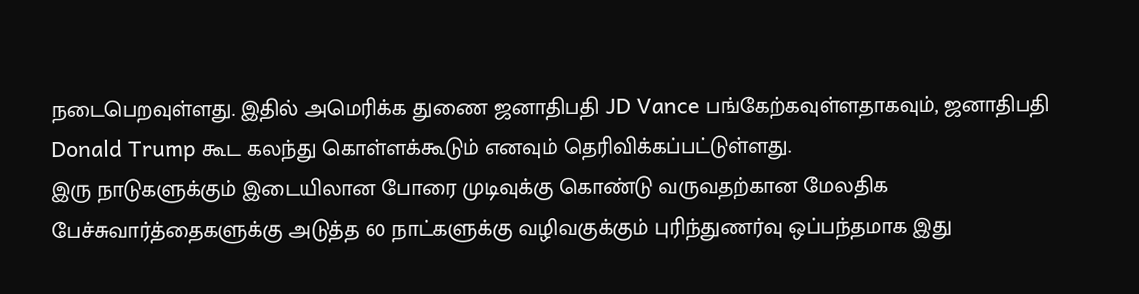நடைபெறவுள்ளது. இதில் அமெரிக்க துணை ஜனாதிபதி JD Vance பங்கேற்கவுள்ளதாகவும், ஜனாதிபதி Donald Trump கூட கலந்து கொள்ளக்கூடும் எனவும் தெரிவிக்கப்பட்டுள்ளது.
இரு நாடுகளுக்கும் இடையிலான போரை முடிவுக்கு கொண்டு வருவதற்கான மேலதிக பேச்சுவார்த்தைகளுக்கு அடுத்த 60 நாட்களுக்கு வழிவகுக்கும் புரிந்துணர்வு ஒப்பந்தமாக இது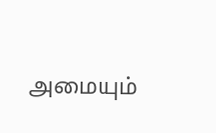அமையும்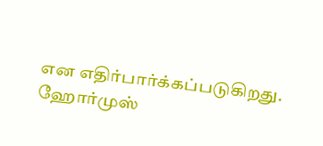என எதிர்பார்க்கப்படுகிறது.
ஹோர்முஸ்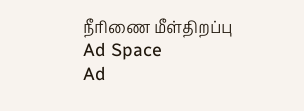நீரிணை மீள்திறப்பு
Ad Space
Ad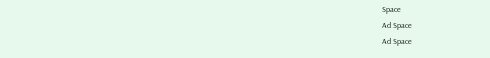Space
Ad Space
Ad Space